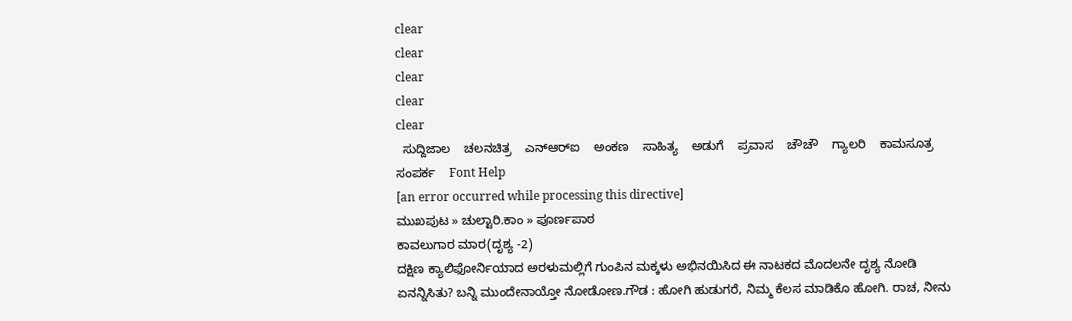clear
clear
clear
clear
clear
  ಸುದ್ದಿಜಾಲ    ಚಲನಚಿತ್ರ    ಎನ್‌ಆರ್‌ಐ    ಅಂಕಣ    ಸಾಹಿತ್ಯ    ಅಡುಗೆ    ಪ್ರವಾಸ    ಚೌಚೌ    ಗ್ಯಾಲರಿ    ಕಾಮಸೂತ್ರ    ಸಂಪರ್ಕ    Font Help
[an error occurred while processing this directive]
ಮುಖಪುಟ » ಚುಲ್ಟಾರಿ.ಕಾಂ » ಪೂರ್ಣಪಾಠ
ಕಾವಲುಗಾರ ಮಾರ(ದೃಶ್ಯ -2)
ದಕ್ಷಿಣ ಕ್ಯಾಲಿಫೋರ್ನಿಯಾದ ಅರಳುಮಲ್ಲಿಗೆ ಗುಂಪಿನ ಮಕ್ಕಳು ಅಭಿನಯಿಸಿದ ಈ ನಾಟಕದ ಮೊದಲನೇ ದೃಶ್ಯ ನೋಡಿ ಏನನ್ನಿಸಿತು? ಬನ್ನಿ ಮುಂದೇನಾಯ್ತೋ ನೋಡೋಣ.ಗೌಡ : ಹೋಗಿ ಹುಡುಗರೆ, ನಿಮ್ಮ ಕೆಲಸ ಮಾಡಿಕೊ ಹೋಗಿ. ರಾಚ, ನೀನು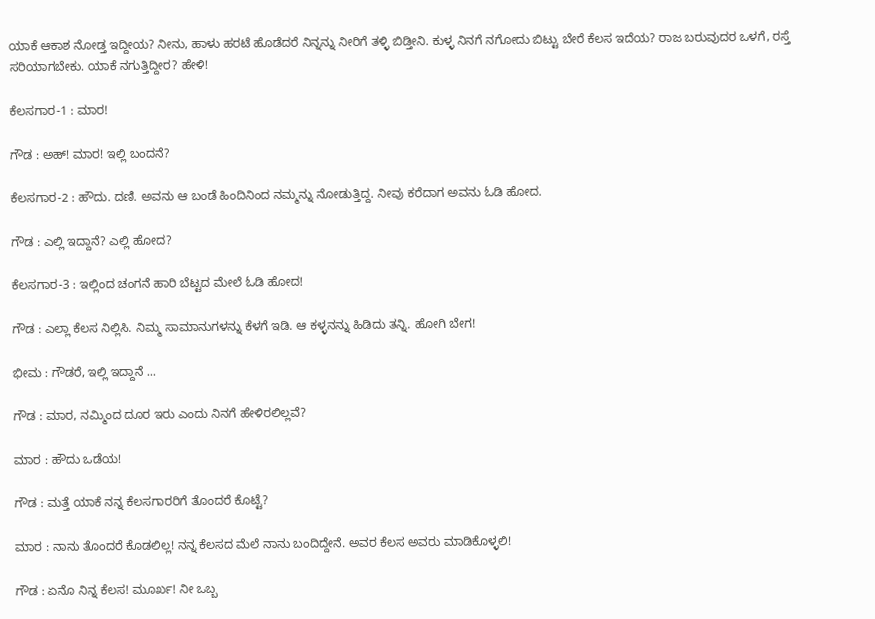ಯಾಕೆ ಆಕಾಶ ನೋಡ್ತ ಇದ್ದೀಯ? ನೀನು, ಹಾಳು ಹರಟೆ ಹೊಡೆದರೆ ನಿನ್ನನ್ನು ನೀರಿಗೆ ತಳ್ಳಿ ಬಿಡ್ತೀನಿ. ಕುಳ್ಳ ನಿನಗೆ ನಗೋದು ಬಿಟ್ಟು ಬೇರೆ ಕೆಲಸ ಇದೆಯ? ರಾಜ ಬರುವುದರ ಒಳಗೆ, ರಸ್ತೆ ಸರಿಯಾಗಬೇಕು. ಯಾಕೆ ನಗುತ್ತಿದ್ದೀರ? ಹೇಳಿ!

ಕೆಲಸಗಾರ-1 : ಮಾರ!

ಗೌಡ : ಅಹ್‌! ಮಾರ! ಇಲ್ಲಿ ಬಂದನೆ?

ಕೆಲಸಗಾರ-2 : ಹೌದು. ದಣಿ. ಅವನು ಆ ಬಂಡೆ ಹಿಂದಿನಿಂದ ನಮ್ಮನ್ನು ನೋಡುತ್ತಿದ್ದ. ನೀವು ಕರೆದಾಗ ಅವನು ಓಡಿ ಹೋದ.

ಗೌಡ : ಎಲ್ಲಿ ಇದ್ದಾನೆ? ಎಲ್ಲಿ ಹೋದ?

ಕೆಲಸಗಾರ-3 : ಇಲ್ಲಿಂದ ಚಂಗನೆ ಹಾರಿ ಬೆಟ್ಟದ ಮೇಲೆ ಓಡಿ ಹೋದ!

ಗೌಡ : ಎಲ್ಲಾ ಕೆಲಸ ನಿಲ್ಲಿಸಿ. ನಿಮ್ಮ ಸಾಮಾನುಗಳನ್ನು ಕೆಳಗೆ ಇಡಿ. ಆ ಕಳ್ಳನನ್ನು ಹಿಡಿದು ತನ್ನಿ. ಹೋಗಿ ಬೇಗ!

ಭೀಮ : ಗೌಡರೆ, ಇಲ್ಲಿ ಇದ್ದಾನೆ ...

ಗೌಡ : ಮಾರ, ನಮ್ಮಿಂದ ದೂರ ಇರು ಎಂದು ನಿನಗೆ ಹೇಳಿರಲಿಲ್ಲವೆ?

ಮಾರ : ಹೌದು ಒಡೆಯ!

ಗೌಡ : ಮತ್ತೆ ಯಾಕೆ ನನ್ನ ಕೆಲಸಗಾರರಿಗೆ ತೊಂದರೆ ಕೊಟ್ಟೆ?

ಮಾರ : ನಾನು ತೊಂದರೆ ಕೊಡಲಿಲ್ಲ! ನನ್ನ ಕೆಲಸದ ಮೆಲೆ ನಾನು ಬಂದಿದ್ದೇನೆ. ಅವರ ಕೆಲಸ ಅವರು ಮಾಡಿಕೊಳ್ಳಲಿ!

ಗೌಡ : ಏನೊ ನಿನ್ನ ಕೆಲಸ! ಮೂರ್ಖ! ನೀ ಒಬ್ಬ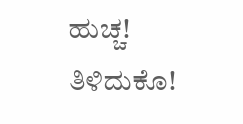ಹುಚ್ಚ! ತಿಳಿದುಕೊ!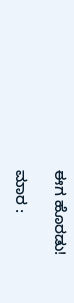ಈಗ ಹೊರಡು!

ಮಾರ :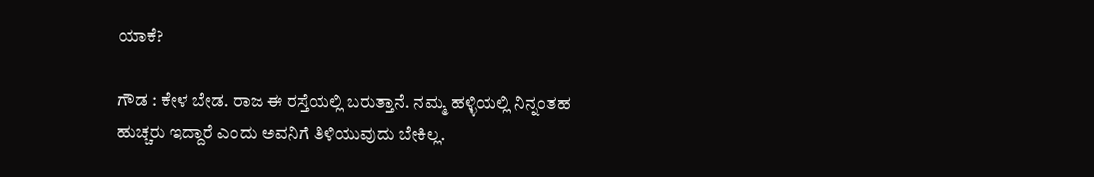ಯಾಕೆ?

ಗೌಡ : ಕೇಳ ಬೇಡ. ರಾಜ ಈ ರಸ್ತೆಯಲ್ಲಿ ಬರುತ್ತಾನೆ. ನಮ್ಮ ಹಳ್ಳಿಯಲ್ಲಿ ನಿನ್ನಂತಹ ಹುಚ್ಚರು ಇದ್ದಾರೆ ಎಂದು ಅವನಿಗೆ ತಿಳಿಯುವುದು ಬೇಕಿಲ್ಲ.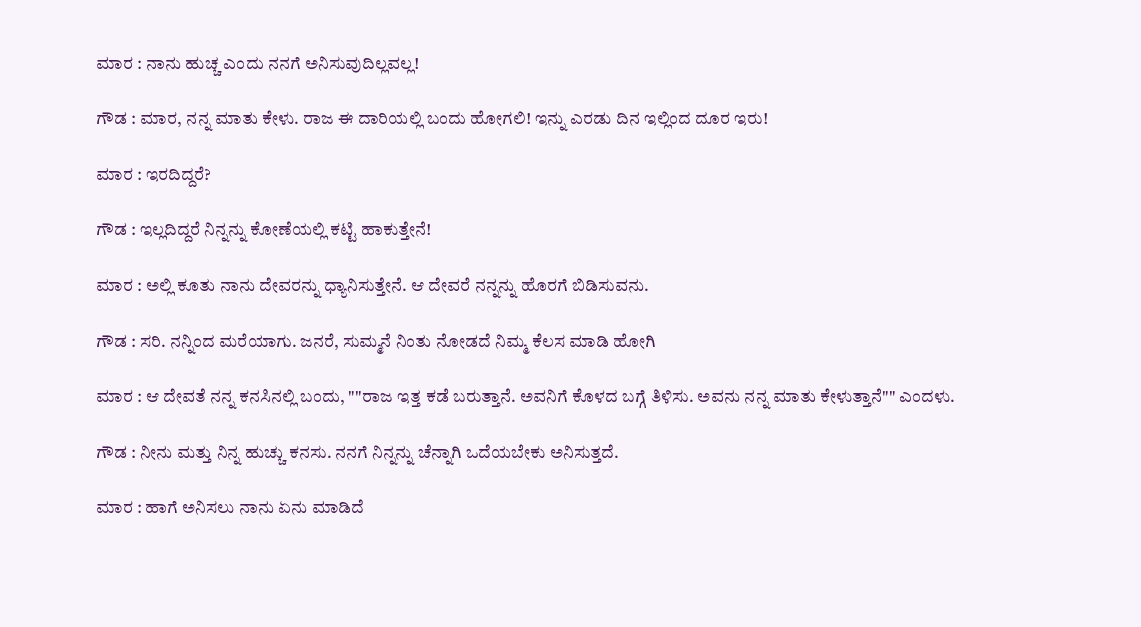ಮಾರ : ನಾನು ಹುಚ್ಚ ಎಂದು ನನಗೆ ಅನಿಸುವುದಿಲ್ಲವಲ್ಲ!

ಗೌಡ : ಮಾರ, ನನ್ನ ಮಾತು ಕೇಳು. ರಾಜ ಈ ದಾರಿಯಲ್ಲಿ ಬಂದು ಹೋಗಲಿ! ಇನ್ನು ಎರಡು ದಿನ ಇಲ್ಲಿಂದ ದೂರ ಇರು!

ಮಾರ : ಇರದಿದ್ದರೆ?

ಗೌಡ : ಇಲ್ಲದಿದ್ದರೆ ನಿನ್ನನ್ನು ಕೋಣೆಯಲ್ಲಿ ಕಟ್ಟಿ ಹಾಕುತ್ತೇನೆ!

ಮಾರ : ಅಲ್ಲಿ ಕೂತು ನಾನು ದೇವರನ್ನು ಧ್ಯಾನಿಸುತ್ತೇನೆ. ಆ ದೇವರೆ ನನ್ನನ್ನು ಹೊರಗೆ ಬಿಡಿಸುವನು.

ಗೌಡ : ಸರಿ. ನನ್ನಿಂದ ಮರೆಯಾಗು. ಜನರೆ, ಸುಮ್ಮನೆ ನಿಂತು ನೋಡದೆ ನಿಮ್ಮ ಕೆಲಸ ಮಾಡಿ ಹೋಗಿ

ಮಾರ : ಆ ದೇವತೆ ನನ್ನ ಕನಸಿನಲ್ಲಿ ಬಂದು, ""ರಾಜ ಇತ್ತ ಕಡೆ ಬರುತ್ತಾನೆ. ಅವನಿಗೆ ಕೊಳದ ಬಗ್ಗೆ ತಿಳಿಸು. ಅವನು ನನ್ನ ಮಾತು ಕೇಳುತ್ತಾನೆ"" ಎಂದಳು.

ಗೌಡ : ನೀನು ಮತ್ತು ನಿನ್ನ ಹುಚ್ಚು ಕನಸು. ನನಗೆ ನಿನ್ನನ್ನು ಚೆನ್ನಾಗಿ ಒದೆಯಬೇಕು ಅನಿಸುತ್ತದೆ.

ಮಾರ : ಹಾಗೆ ಅನಿಸಲು ನಾನು ಏನು ಮಾಡಿದೆ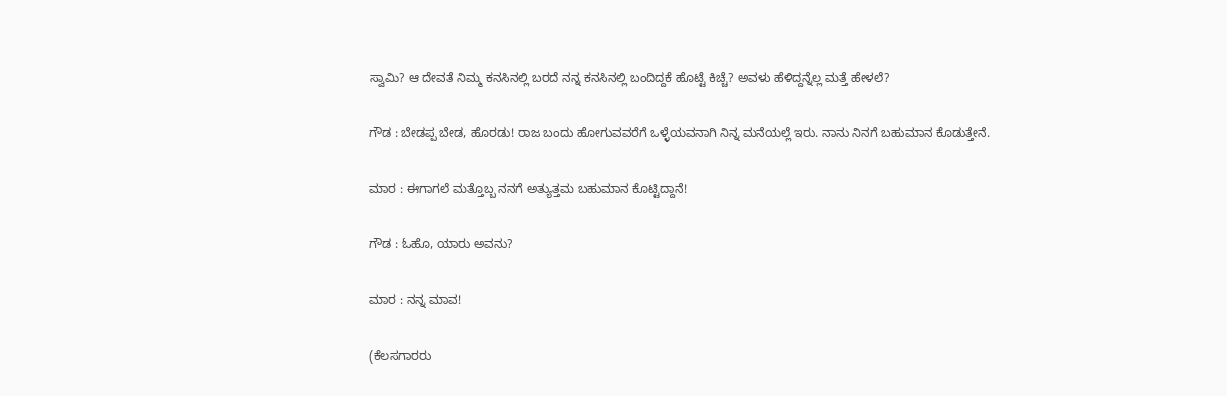ಸ್ವಾಮಿ? ಆ ದೇವತೆ ನಿಮ್ಮ ಕನಸಿನಲ್ಲಿ ಬರದೆ ನನ್ನ ಕನಸಿನಲ್ಲಿ ಬಂದಿದ್ದಕೆ ಹೊಟ್ಟೆ ಕಿಚ್ಚೆ? ಅವಳು ಹೆಳಿದ್ದನ್ನೆಲ್ಲ ಮತ್ತೆ ಹೇಳಲೆ?

ಗೌಡ : ಬೇಡಪ್ಪ ಬೇಡ, ಹೊರಡು! ರಾಜ ಬಂದು ಹೋಗುವವರೆಗೆ ಒಳ್ಳೆಯವನಾಗಿ ನಿನ್ನ ಮನೆಯಲ್ಲೆ ಇರು. ನಾನು ನಿನಗೆ ಬಹುಮಾನ ಕೊಡುತ್ತೇನೆ.

ಮಾರ : ಈಗಾಗಲೆ ಮತ್ತೊಬ್ಬ ನನಗೆ ಅತ್ಯುತ್ತಮ ಬಹುಮಾನ ಕೊಟ್ಟಿದ್ದಾನೆ!

ಗೌಡ : ಓಹೊ, ಯಾರು ಅವನು?

ಮಾರ : ನನ್ನ ಮಾವ!

(ಕೆಲಸಗಾರರು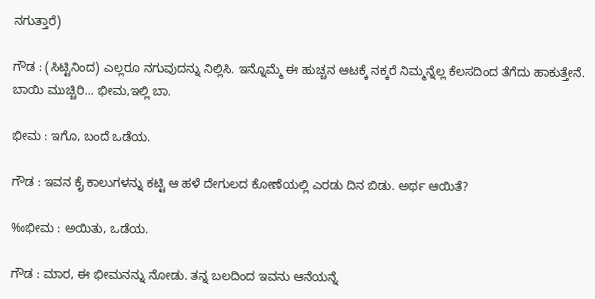ನಗುತ್ತಾರೆ)

ಗೌಡ : (ಸಿಟ್ಟಿನಿಂದ) ಎಲ್ಲರೂ ನಗುವುದನ್ನು ನಿಲ್ಲಿಸಿ. ಇನ್ನೊಮ್ಮೆ ಈ ಹುಚ್ಚನ ಆಟಕ್ಕೆ ನಕ್ಕರೆ ನಿಮ್ಮನ್ನೆಲ್ಲ ಕೆಲಸದಿಂದ ತೆಗೆದು ಹಾಕುತ್ತೇನೆ. ಬಾಯಿ ಮುಚ್ಚಿರಿ... ಭೀಮ,ಇಲ್ಲಿ ಬಾ.

ಭೀಮ : ಇಗೊ, ಬಂದೆ ಒಡೆಯ.

ಗೌಡ : ಇವನ ಕೈ ಕಾಲುಗಳನ್ನು ಕಟ್ಟಿ ಆ ಹಳೆ ದೇಗುಲದ ಕೋಣೆಯಲ್ಲಿ ಎರಡು ದಿನ ಬಿಡು. ಅರ್ಥ ಆಯಿತೆ?

‰ಭೀಮ : ಅಯಿತು, ಒಡೆಯ.

ಗೌಡ : ಮಾರ, ಈ ಭೀಮನನ್ನು ನೋಡು. ತನ್ನ ಬಲದಿಂದ ಇವನು ಆನೆಯನ್ನೆ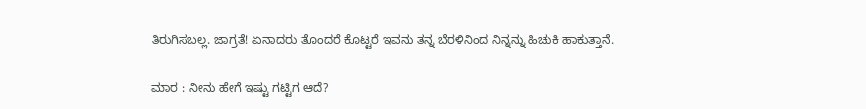ತಿರುಗಿಸಬಲ್ಲ. ಜಾಗ್ರತೆ! ಏನಾದರು ತೊಂದರೆ ಕೊಟ್ಟರೆ ಇವನು ತನ್ನ ಬೆರಳಿನಿಂದ ನಿನ್ನನ್ನು ಹಿಚುಕಿ ಹಾಕುತ್ತಾನೆ.

ಮಾರ : ನೀನು ಹೇಗೆ ಇಷ್ಟು ಗಟ್ಟಿಗ ಆದೆ?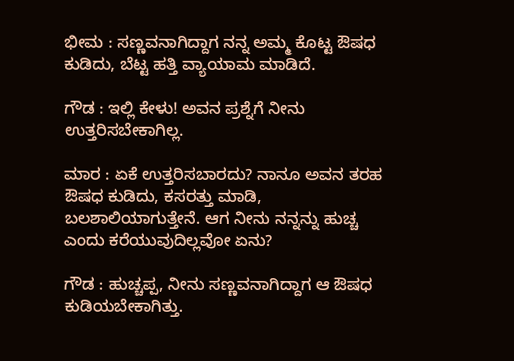ಭೀಮ : ಸಣ್ಣವನಾಗಿದ್ದಾಗ ನನ್ನ ಅಮ್ಮ ಕೊಟ್ಟ ಔಷಧ ಕುಡಿದು, ಬೆಟ್ಟ ಹತ್ತಿ ವ್ಯಾಯಾಮ ಮಾಡಿದೆ.

ಗೌಡ : ಇಲ್ಲಿ ಕೇಳು! ಅವನ ಪ್ರಶ್ನೆಗೆ ನೀನು ಉತ್ತರಿಸಬೇಕಾಗಿಲ್ಲ.

ಮಾರ : ಏಕೆ ಉತ್ತರಿಸಬಾರದು? ನಾನೂ ಅವನ ತರಹ ಔಷಧ ಕುಡಿದು, ಕಸರತ್ತು ಮಾಡಿ, ಬಲಶಾಲಿಯಾಗುತ್ತೇನೆ. ಆಗ ನೀನು ನನ್ನನ್ನು ಹುಚ್ಚ ಎಂದು ಕರೆಯುವುದಿಲ್ಲವೋ ಏನು?

ಗೌಡ : ಹುಚ್ಚಪ್ಪ, ನೀನು ಸಣ್ಣವನಾಗಿದ್ದಾಗ ಆ ಔಷಧ ಕುಡಿಯಬೇಕಾಗಿತ್ತು.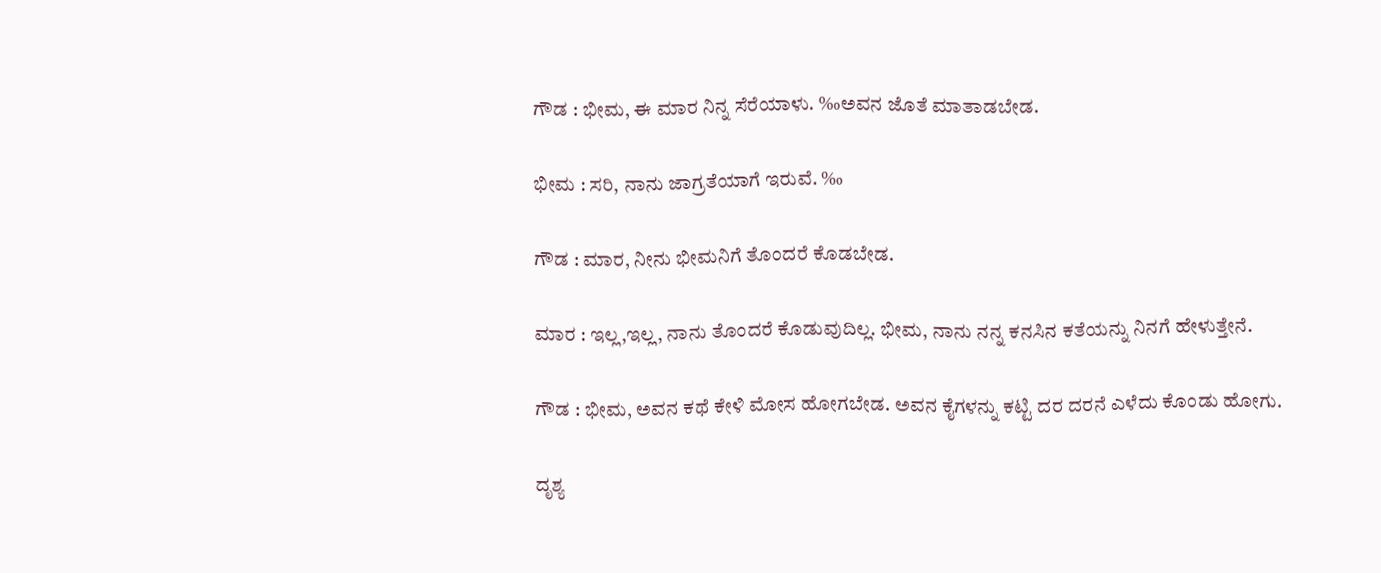ಗೌಡ : ಭೀಮ, ಈ ಮಾರ ನಿನ್ನ ಸೆರೆಯಾಳು. ‰ಅವನ ಜೊತೆ ಮಾತಾಡಬೇಡ.

ಭೀಮ : ಸರಿ, ನಾನು ಜಾಗ್ರತೆಯಾಗೆ ಇರುವೆ. ‰

ಗೌಡ : ಮಾರ, ನೀನು ಭೀಮನಿಗೆ ತೊಂದರೆ ಕೊಡಬೇಡ.

ಮಾರ : ಇಲ್ಲ,ಇಲ್ಲ, ನಾನು ತೊಂದರೆ ಕೊಡುವುದಿಲ್ಲ. ಭೀಮ, ನಾನು ನನ್ನ ಕನಸಿನ ಕತೆಯನ್ನು ನಿನಗೆ ಹೇಳುತ್ತೇನೆ.

ಗೌಡ : ಭೀಮ, ಅವನ ಕಥೆ ಕೇಳಿ ಮೋಸ ಹೋಗಬೇಡ. ಅವನ ಕೈಗಳನ್ನು ಕಟ್ಟಿ ದರ ದರನೆ ಎಳೆದು ಕೊಂಡು ಹೋಗು.

ದೃಶ್ಯ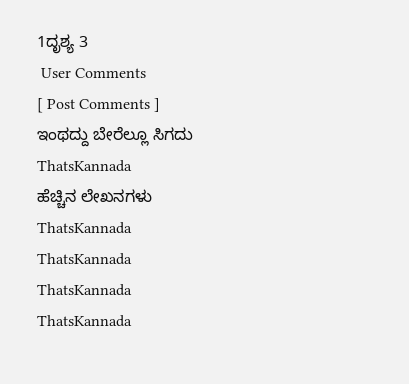1ದೃಶ್ಯ 3
 User Comments
[ Post Comments ]
ಇಂಥದ್ದು ಬೇರೆಲ್ಲೂ ಸಿಗದು
ThatsKannada
ಹೆಚ್ಚಿನ ಲೇಖನಗಳು
ThatsKannada
ThatsKannada
ThatsKannada
ThatsKannada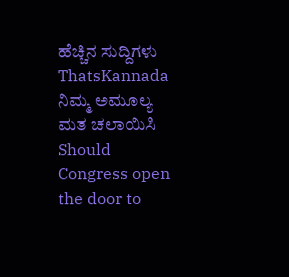ಹೆಚ್ಚಿನ ಸುದ್ದಿಗಳು
ThatsKannada
ನಿಮ್ಮ ಅಮೂಲ್ಯ ಮತ ಚಲಾಯಿಸಿ
Should Congress open the door to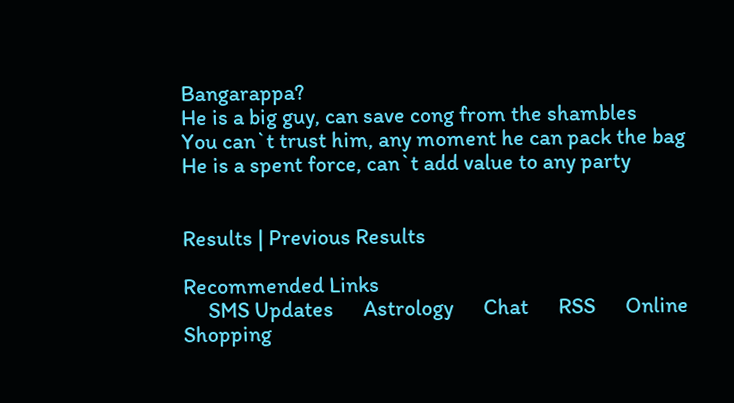Bangarappa?
He is a big guy, can save cong from the shambles
You can`t trust him, any moment he can pack the bag
He is a spent force, can`t add value to any party


Results | Previous Results

Recommended Links
     SMS Updates      Astrology      Chat      RSS      Online Shopping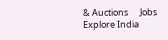& Auctions      Jobs      Explore India